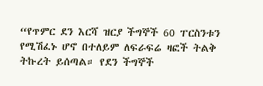“የጥምር ደን እርሻ ዝርያ ችግኞች 60 ፐርስንቱን የሚሽፈኑ ሆኖ በተለይም ለፍራፍሬ ዛፎች ትልቅ ትኩረት ይሰጣል። የደን ችግኞች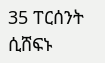35 ፐርሰንት ሲሸፍኑ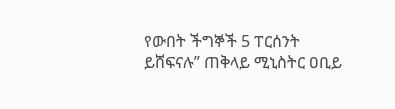የውበት ችግኞች 5 ፐርሰንት ይሸፍናሉ” ጠቅላይ ሚኒስትር ዐቢይ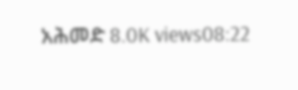አሕመድ 8.0K views08:22